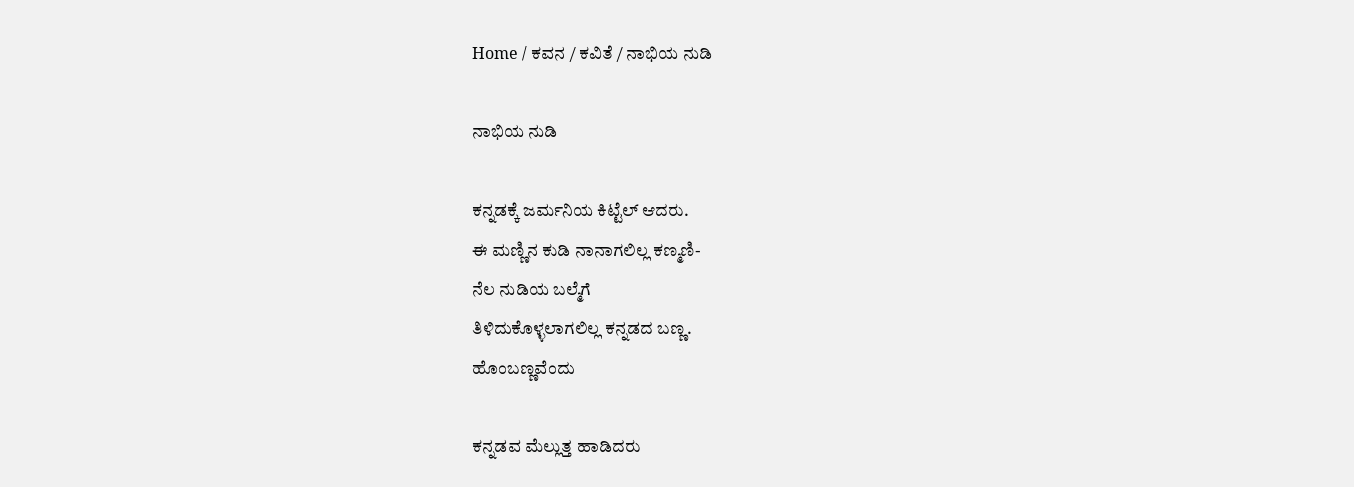Home / ಕವನ / ಕವಿತೆ / ನಾಭಿಯ ನುಡಿ

ನಾಭಿಯ ನುಡಿ

ಕನ್ನಡಕ್ಕೆ ಜರ್ಮನಿಯ ಕಿಟ್ಟೆಲ್ ಆದರು.
ಈ ಮಣ್ಣಿನ ಕುಡಿ ನಾನಾಗಲಿಲ್ಲ ಕಣ್ಮಣಿ-
ನೆಲ ನುಡಿಯ ಬಲ್ಮೆಗೆ
ತಿಳಿದುಕೊಳ್ಳಲಾಗಲಿಲ್ಲ ಕನ್ನಡದ ಬಣ್ಣ.
ಹೊಂಬಣ್ಣವೆಂದು

ಕನ್ನಡವ ಮೆಲ್ಲುತ್ತ ಹಾಡಿದರು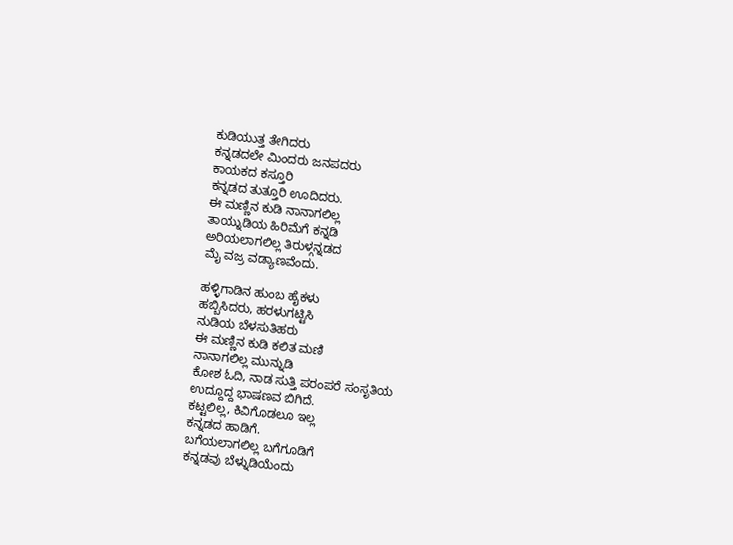ಕುಡಿಯುತ್ತ ತೇಗಿದರು
ಕನ್ನಡದಲೇ ಮಿಂದರು ಜನಪದರು
ಕಾಯಕದ ಕಸ್ತೂರಿ
ಕನ್ನಡದ ತುತ್ತೂರಿ ಊದಿದರು.
ಈ ಮಣ್ಣಿನ ಕುಡಿ ನಾನಾಗಲಿಲ್ಲ
ತಾಯ್ನುಡಿಯ ಹಿರಿಮೆಗೆ ಕನ್ನಡಿ
ಅರಿಯಲಾಗಲಿಲ್ಲ ತಿರುಳ್ಗನ್ನಡದ
ಮೈ ವಜ್ರ ವಡ್ಯಾಣವೆಂದು.

ಹಳ್ಳಿಗಾಡಿನ ಹುಂಬ ಹೈಕಳು
ಹಬ್ಬಿಸಿದರು, ಹರಳುಗಟ್ಟಿಸಿ
ನುಡಿಯ ಬೆಳಸುತಿಹರು
ಈ ಮಣ್ಣಿನ ಕುಡಿ ಕಲಿತ ಮಣಿ
ನಾನಾಗಲಿಲ್ಲ ಮುನ್ನುಡಿ
ಕೋಶ ಓದಿ, ನಾಡ ಸುತ್ತಿ ಪರಂಪರೆ ಸಂಸೃತಿಯ
ಉದ್ದೂದ್ದ ಭಾಷಣವ ಬಿಗಿದೆ.
ಕಟ್ಟಲಿಲ್ಲ, ಕಿವಿಗೊಡಲೂ ಇಲ್ಲ
ಕನ್ನಡದ ಹಾಡಿಗೆ.
ಬಗೆಯಲಾಗಲಿಲ್ಲ ಬಗೆಗೂಡಿಗೆ
ಕನ್ನಡವು ಬೆಳ್ನುಡಿಯೆಂದು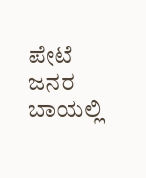ಪೇಟೆ ಜನರ ಬಾಯಲ್ಲಿ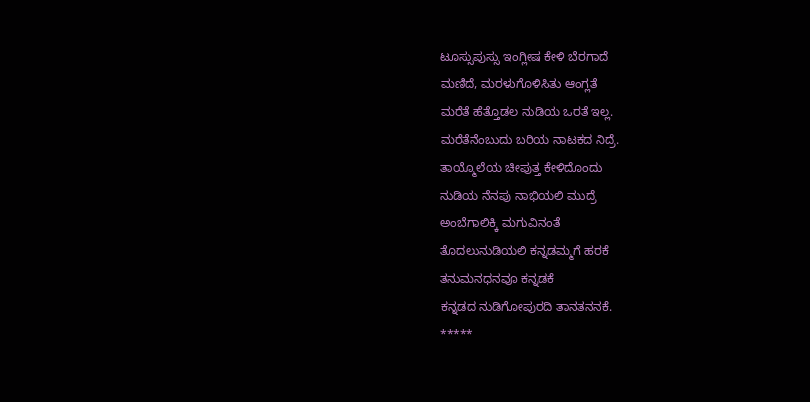ಟೂಸ್ಸುಪುಸ್ಸು ಇಂಗ್ಲೀಷ ಕೇಳಿ ಬೆರಗಾದೆ
ಮಣಿದೆ, ಮರಳುಗೊಳಿಸಿತು ಆಂಗ್ಲತೆ
ಮರೆತೆ ಹೆತ್ತೊಡಲ ನುಡಿಯ ಒರತೆ ಇಲ್ಲ.
ಮರೆತೆನೆಂಬುದು ಬರಿಯ ನಾಟಕದ ನಿದ್ರೆ.
ತಾಯ್ಮೊಲೆಯ ಚೀಪುತ್ತ ಕೇಳಿದೊಂದು
ನುಡಿಯ ನೆನಪು ನಾಭಿಯಲಿ ಮುದ್ರೆ
ಅಂಬೆಗಾಲಿಕ್ಕಿ ಮಗುವಿನಂತೆ
ತೊದಲುನುಡಿಯಲಿ ಕನ್ನಡಮ್ಮಗೆ ಹರಕೆ
ತನುಮನಧನವೂ ಕನ್ನಡಕೆ
ಕನ್ನಡದ ನುಡಿಗೋಪುರದಿ ತಾನತನನಕೆ.
*****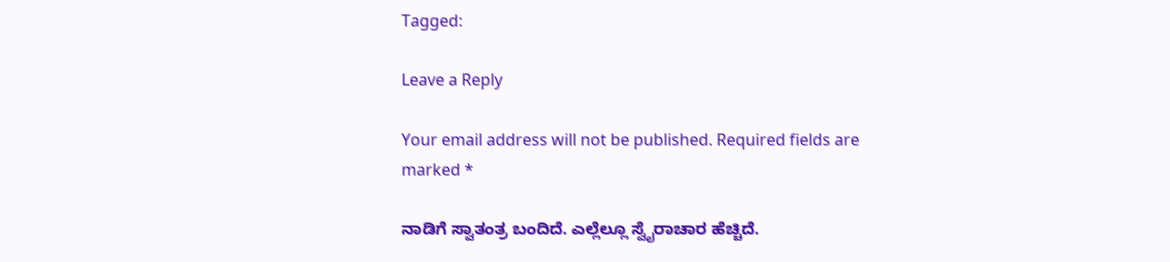Tagged:

Leave a Reply

Your email address will not be published. Required fields are marked *

ನಾಡಿಗೆ ಸ್ವಾತಂತ್ರ ಬಂದಿದೆ. ಎಲ್ಲೆಲ್ಲೂ ಸ್ವೈರಾಚಾರ ಹೆಚ್ಚಿದೆ.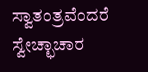ಸ್ವಾತಂತ್ರವೆಂದರೆ ಸ್ವೇಚ್ಛಾಚಾರ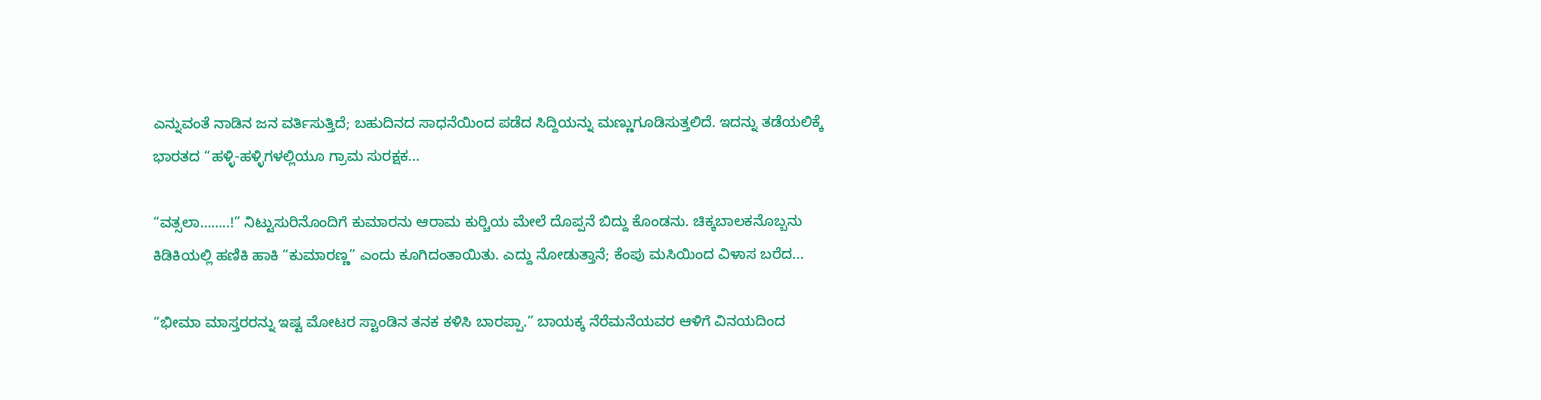ಎನ್ನುವಂತೆ ನಾಡಿನ ಜನ ವರ್ತಿಸುತ್ತಿದೆ; ಬಹುದಿನದ ಸಾಧನೆಯಿಂದ ಪಡೆದ ಸಿದ್ದಿಯನ್ನು ಮಣ್ಣುಗೂಡಿಸುತ್ತಲಿದೆ. ಇದನ್ನು ತಡೆಯಲಿಕ್ಕೆ ಭಾರತದ “ಹಳ್ಳಿ-ಹಳ್ಳಿಗಳಲ್ಲಿಯೂ ಗ್ರಾಮ ಸುರಕ್ಷಕ...

“ವತ್ಸಲಾ……..!” ನಿಟ್ಟುಸುರಿನೊಂದಿಗೆ ಕುಮಾರನು ಆರಾಮ ಕುರ್‍ಚಿಯ ಮೇಲೆ ದೊಪ್ಪನೆ ಬಿದ್ದು ಕೊಂಡನು. ಚಿಕ್ಕಬಾಲಕನೊಬ್ಬನು ಕಿಡಿಕಿಯಲ್ಲಿ ಹಣಿಕಿ ಹಾಕಿ “ಕುಮಾರಣ್ಣ” ಎಂದು ಕೂಗಿದಂತಾಯಿತು. ಎದ್ದು ನೋಡುತ್ತಾನೆ; ಕೆಂಪು ಮಸಿಯಿಂದ ವಿಳಾಸ ಬರೆದ...

“ಭೀಮಾ ಮಾಸ್ತರರನ್ನು ಇಷ್ಟ ಮೋಟರ ಸ್ಟಾಂಡಿನ ತನಕ ಕಳಿಸಿ ಬಾರಪ್ಪಾ.” ಬಾಯಕ್ಕ ನೆರೆಮನೆಯವರ ಆಳಿಗೆ ವಿನಯದಿಂದ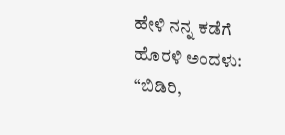ಹೇಳಿ ನನ್ನ ಕಡೆಗೆ ಹೊರಳಿ ಅಂದಳು: “ಬಿಡಿರಿ,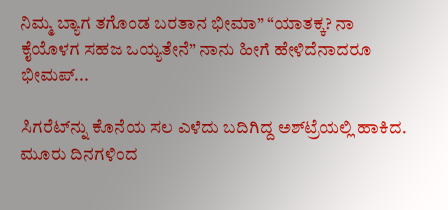ನಿಮ್ಮ ಬ್ಯಾಗ ತಗೊಂಡ ಬರತಾನ ಭೀಮಾ” “ಯಾತಕ್ಕ? ನಾ ಕೈಯೊಳಗ ಸಹಜ ಒಯ್ಯತೇನೆ” ನಾನು ಹೀಗೆ ಹೇಳಿದೆನಾದರೂ ಭೀಮಪ್...

ಸಿಗರೆಟ್‌ನ್ನು ಕೊನೆಯ ಸಲ ಎಳೆದು ಬದಿಗಿದ್ದ ಅಶ್‌ಟ್ರೆಯಲ್ಲಿ ಹಾಕಿದ. ಮೂರು ದಿನಗಳಿಂದ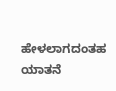ಹೇಳಲಾಗದಂತಹ ಯಾತನೆ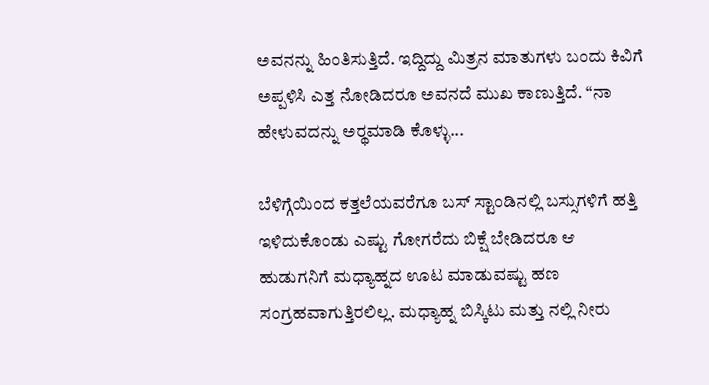ಅವನನ್ನು ಹಿಂತಿಸುತ್ತಿದೆ. ಇದ್ದಿದ್ದು ಮಿತ್ರನ ಮಾತುಗಳು ಬಂದು ಕಿವಿಗೆ ಅಪ್ಪಳಿಸಿ ಎತ್ತ ನೋಡಿದರೂ ಅವನದೆ ಮುಖ ಕಾಣುತ್ತಿದೆ. “ನಾ ಹೇಳುವದನ್ನು ಅರ್‍ಥಮಾಡಿ ಕೊಳ್ಳು...

ಬೆಳಿಗ್ಗೆಯಿಂದ ಕತ್ತಲೆಯವರೆಗೂ ಬಸ್ ಸ್ಟಾಂಡಿನಲ್ಲಿ ಬಸ್ಸುಗಳಿಗೆ ಹತ್ತಿ ಇಳಿದುಕೊಂಡು ಎಷ್ಟು ಗೋಗರೆದು ಬಿಕ್ಷೆ ಬೇಡಿದರೂ ಆ ಹುಡುಗನಿಗೆ ಮಧ್ಯಾಹ್ನದ ಊಟ ಮಾಡುವಷ್ಟು ಹಣ ಸಂಗ್ರಹವಾಗುತ್ತಿರಲಿಲ್ಲ. ಮಧ್ಯಾಹ್ನ ಬಿಸ್ಕಿಟು ಮತ್ತು ನಲ್ಲಿ ನೀರು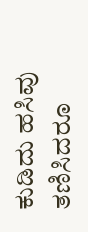ಕುಡಿದು ಹಸಿವು ತಣಿಸಿದರೂ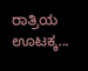ರಾತ್ರಿಯ ಊಟಕ್ಕ...